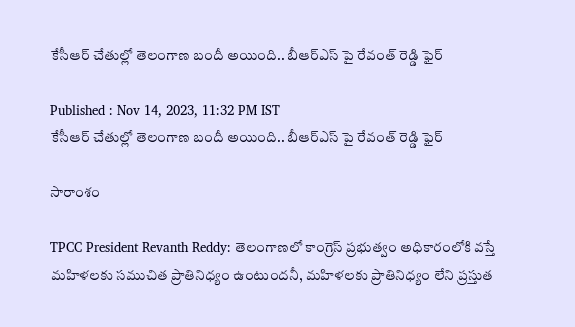కేసీఆర్ చేతుల్లో తెలంగాణ బందీ అయింది.. బీఆర్ఎస్ పై రేవంత్ రెడ్డి ఫైర్

Published : Nov 14, 2023, 11:32 PM IST
కేసీఆర్ చేతుల్లో తెలంగాణ బందీ అయింది.. బీఆర్ఎస్ పై రేవంత్ రెడ్డి ఫైర్

సారాంశం

TPCC President Revanth Reddy: తెలంగాణలో కాంగ్రెస్ ప్రభుత్వం అధికారంలోకి వస్తే మహిళలకు సముచిత ప్రాతినిధ్యం ఉంటుందనీ, మహిళలకు ప్రాతినిధ్యం లేని ప్రస్తుత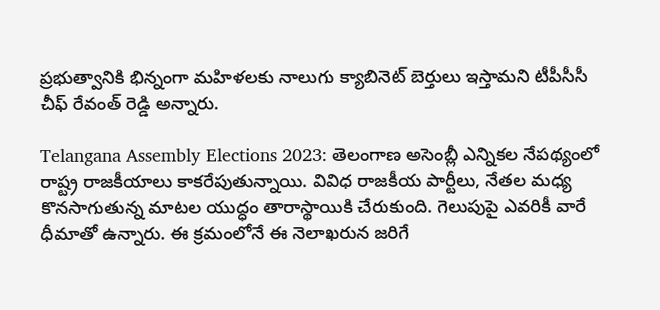ప్రభుత్వానికి భిన్నంగా మహిళలకు నాలుగు క్యాబినెట్ బెర్తులు ఇస్తామని టీపీసీసీ చీఫ్ రేవంత్ రెడ్డి అన్నారు.

Telangana Assembly Elections 2023: తెలంగాణ అసెంబ్లీ ఎన్నిక‌ల నేప‌థ్యంలో రాష్ట్ర రాజ‌కీయాలు కాక‌రేపుతున్నాయి. వివిధ రాజ‌కీయ పార్టీలు, నేత‌ల మ‌ధ్య కొన‌సాగుతున్న మాట‌ల యుద్ధం తారాస్థాయికి చేరుకుంది. గెలుపుపై ఎవ‌రికీ వారే ధీమాతో ఉన్నారు. ఈ క్ర‌మంలోనే ఈ నెలాఖ‌రున జ‌రిగే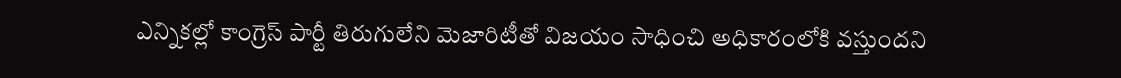ఎన్నిక‌ల్లో కాంగ్రెస్ పార్టీ తిరుగులేని మెజారిటీతో విజ‌యం సాధించి అధికారంలోకి వ‌స్తుంద‌ని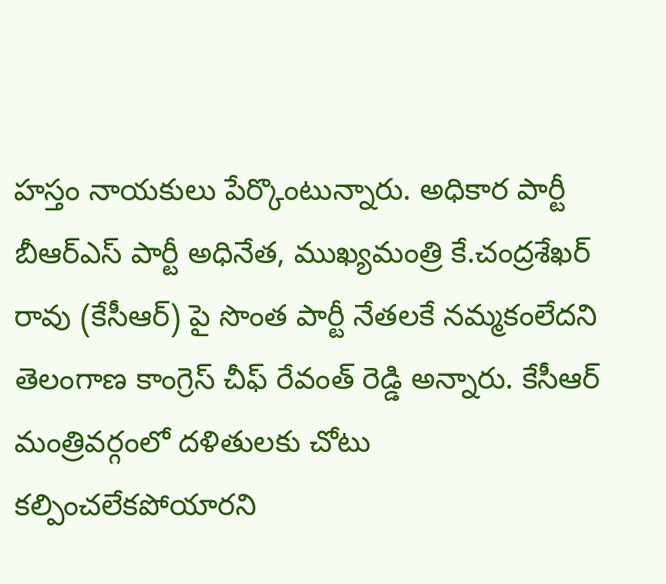హస్తం నాయ‌కులు పేర్కొంటున్నారు. అధికార పార్టీ బీఆర్ఎస్ పార్టీ అధినేత, ముఖ్య‌మంత్రి కే.చంద్ర‌శేఖ‌ర్ రావు (కేసీఆర్) పై సొంత పార్టీ నేత‌ల‌కే న‌మ్మ‌కంలేద‌ని తెలంగాణ కాంగ్రెస్ చీఫ్ రేవంత్ రెడ్డి అన్నారు. కేసీఆర్‌ మంత్రివర్గంలో దళితులకు చోటు క‌ల్పించ‌లేక‌పోయార‌ని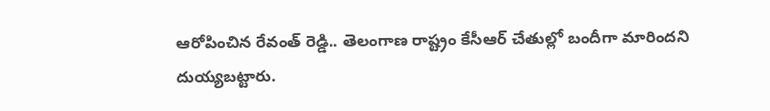ఆరోపించిన రేవంత్ రెడ్డి.. తెలంగాణ రాష్ట్రం కేసీఆర్ చేతుల్లో బందీగా మారిందని దుయ్యబట్టారు.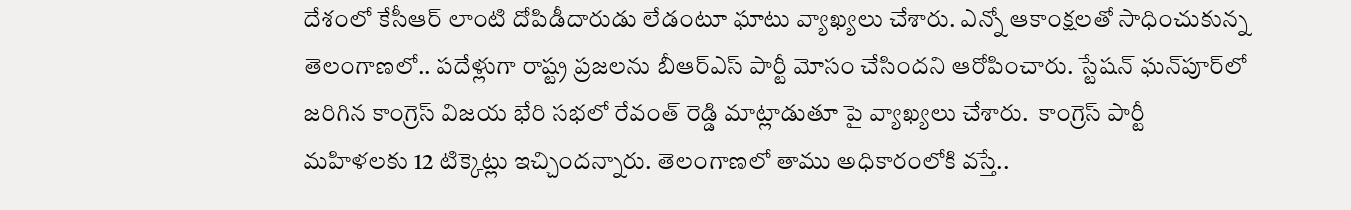దేశంలో కేసీఆర్ లాంటి దోపిడీదారుడు లేడంటూ ఘాటు వ్యాఖ్య‌లు చేశారు. ఎన్నో ఆకాంక్ష‌ల‌తో సాధించుకున్న తెలంగాణ‌లో.. పదేళ్లుగా రాష్ట్ర ప్రజలను బీఆర్ఎస్ పార్టీ మోసం చేసిందని ఆరోపించారు. స్టేషన్ ఘన్‌పూర్‌లో జరిగిన కాంగ్రెస్ విజయ భేరి సభలో రేవంత్ రెడ్డి మాట్లాడుతూ పై వ్యాఖ్య‌లు చేశారు.  కాంగ్రెస్ పార్టీ మహిళలకు 12 టిక్కెట్లు ఇచ్చిందన్నారు. తెలంగాణ‌లో తాము అధికారంలోకి వ‌స్తే..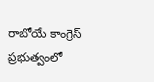రాబోయే కాంగ్రెస్ ప్రభుత్వంలో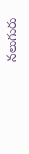న‌లుగురు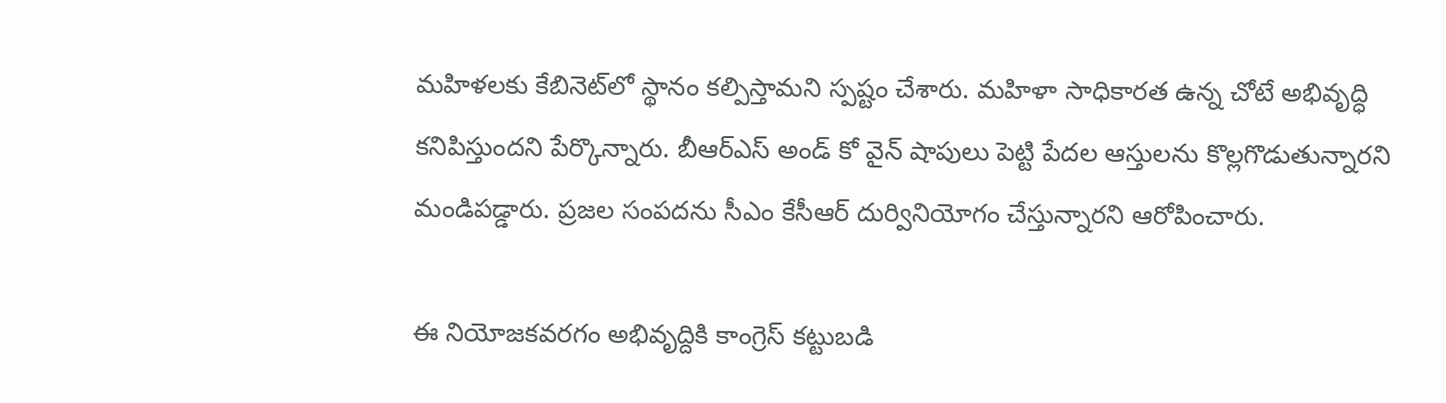మహిళలకు కేబినెట్‌లో స్థానం కల్పిస్తామని స్ప‌ష్టం చేశారు. మహిళా సాధికారత ఉన్న చోటే అభివృద్ధి కనిపిస్తుందని పేర్కొన్నారు. బీఆర్‌ఎస్ అండ్ కో వైన్‌ షాపులు పెట్టి పేదల ఆస్తులను కొల్లగొడుతున్నారని మండిపడ్డారు. ప్రజల సంపదను సీఎం కేసీఆర్ దుర్వినియోగం చేస్తున్నారని ఆరోపించారు.

ఈ నియోజ‌క‌వ‌ర‌గం అభివృద్దికి కాంగ్రెస్ క‌ట్టుబ‌డి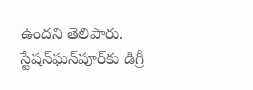ఉంద‌ని తెలిపారు. స్టేషన్‌ఘన్‌పూర్‌కు డిగ్రీ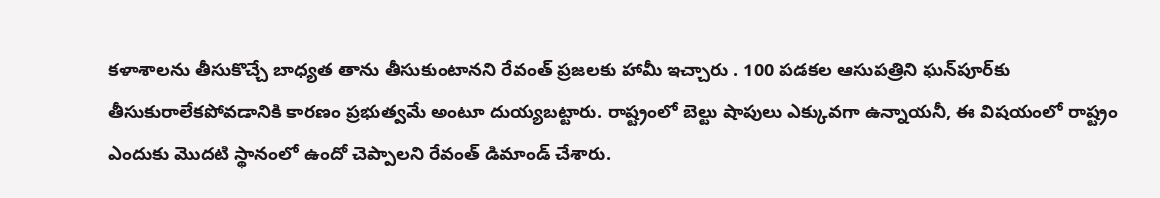కళాశాలను తీసుకొచ్చే బాధ్యత తాను తీసుకుంటానని రేవంత్‌ ప్రజలకు హామీ ఇచ్చారు . 100 పడకల ఆసుపత్రిని ఘన్‌పూర్‌కు తీసుకురాలేకపోవడానికి కార‌ణం ప్రభుత్వమే అంటూ దుయ్య‌బ‌ట్టారు. రాష్ట్రంలో బెల్టు షాపులు ఎక్కువగా ఉన్నాయనీ, ఈ విష‌యంలో రాష్ట్రం ఎందుకు మొదటి స్థానంలో ఉందో చెప్పాలని రేవంత్ డిమాండ్ చేశారు.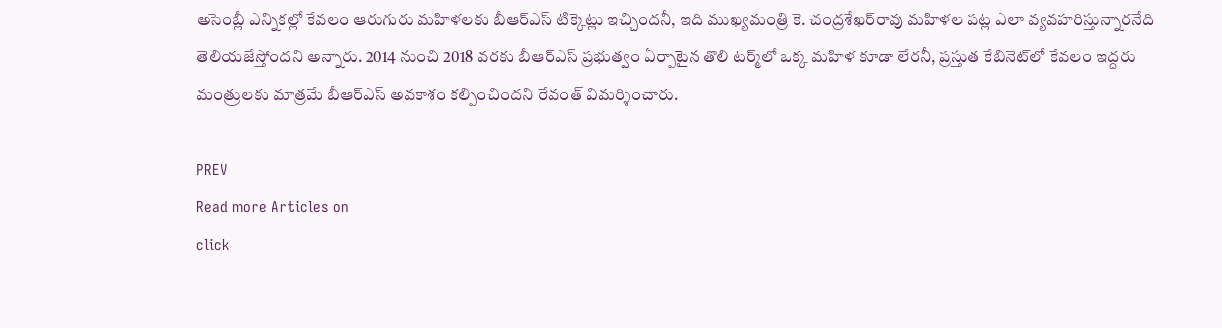అసెంబ్లీ ఎన్నికల్లో కేవలం ఆరుగురు మహిళలకు బీఆర్‌ఎస్ టిక్కెట్లు ఇచ్చిందనీ, ఇది ముఖ్యమంత్రి కె. చంద్రశేఖర్‌రావు మహిళల పట్ల ఎలా వ్యవహరిస్తున్నార‌నేది తెలియజేస్తోందని అన్నారు. 2014 నుంచి 2018 వరకు బీఆర్‌ఎస్ ప్రభుత్వం ఏర్పాటైన తొలి టర్మ్‌లో ఒక్క మహిళ కూడా లేరనీ, ప్రస్తుత కేబినెట్‌లో కేవలం ఇద్దరు మంత్రులకు మాత్రమే బీఆర్‌ఎస్ అవకాశం కల్పించిందని రేవంత్ విమ‌ర్శించారు.

PREV
Read more Articles on
click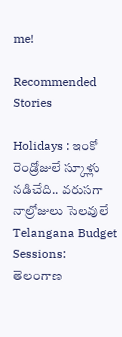me!

Recommended Stories

Holidays : ఇంకో రెండ్రోజులే స్కూళ్లు నడిచేది.. వరుసగా నాల్రోజులు సెలవులే
Telangana Budget Sessions: తెలంగాణ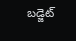బడ్జెట్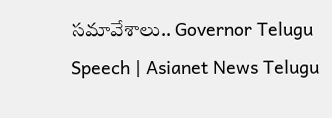సమావేశాలు.. Governor Telugu Speech | Asianet News Telugu